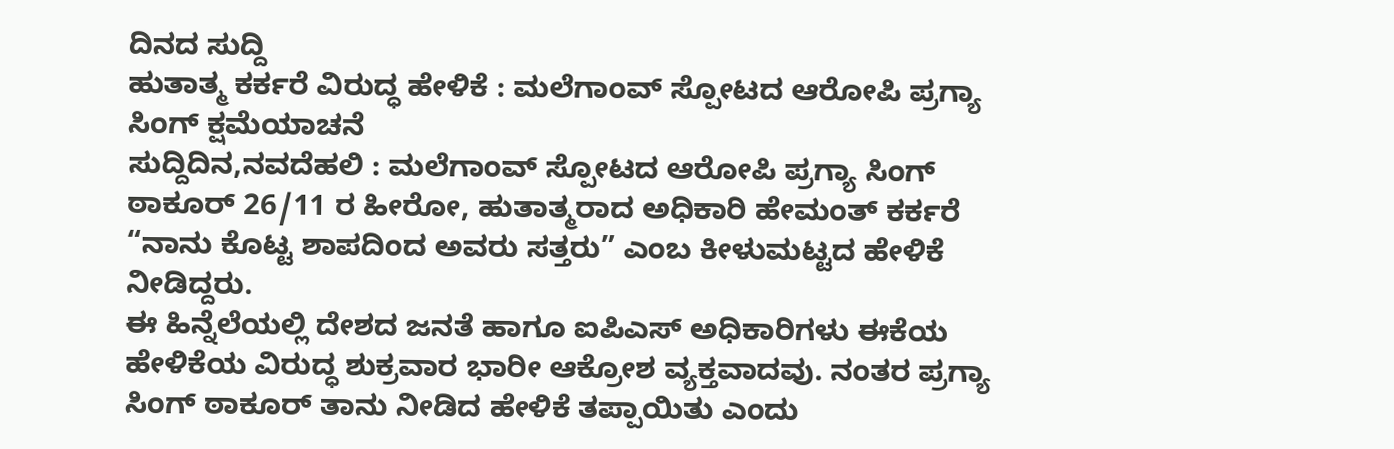ದಿನದ ಸುದ್ದಿ
ಹುತಾತ್ಮ ಕರ್ಕರೆ ವಿರುದ್ಧ ಹೇಳಿಕೆ : ಮಲೆಗಾಂವ್ ಸ್ಪೋಟದ ಆರೋಪಿ ಪ್ರಗ್ಯಾ ಸಿಂಗ್ ಕ್ಷಮೆಯಾಚನೆ
ಸುದ್ದಿದಿನ,ನವದೆಹಲಿ : ಮಲೆಗಾಂವ್ ಸ್ಪೋಟದ ಆರೋಪಿ ಪ್ರಗ್ಯಾ ಸಿಂಗ್ ಠಾಕೂರ್ 26/11 ರ ಹೀರೋ, ಹುತಾತ್ಮರಾದ ಅಧಿಕಾರಿ ಹೇಮಂತ್ ಕರ್ಕರೆ “ನಾನು ಕೊಟ್ಟ ಶಾಪದಿಂದ ಅವರು ಸತ್ತರು” ಎಂಬ ಕೀಳುಮಟ್ಟದ ಹೇಳಿಕೆ ನೀಡಿದ್ದರು.
ಈ ಹಿನ್ನೆಲೆಯಲ್ಲಿ ದೇಶದ ಜನತೆ ಹಾಗೂ ಐಪಿಎಸ್ ಅಧಿಕಾರಿಗಳು ಈಕೆಯ ಹೇಳಿಕೆಯ ವಿರುದ್ಧ ಶುಕ್ರವಾರ ಭಾರೀ ಆಕ್ರೋಶ ವ್ಯಕ್ತವಾದವು. ನಂತರ ಪ್ರಗ್ಯಾ ಸಿಂಗ್ ಠಾಕೂರ್ ತಾನು ನೀಡಿದ ಹೇಳಿಕೆ ತಪ್ಪಾಯಿತು ಎಂದು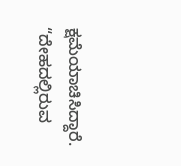ಕ್ಷಮೆಯಾಚಿಸಿದ್ದಾರೆ.
“ದೇಹದಲ್ಲಿರುವ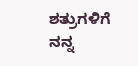ಶತ್ರುಗಳಿಗೆ ನನ್ನ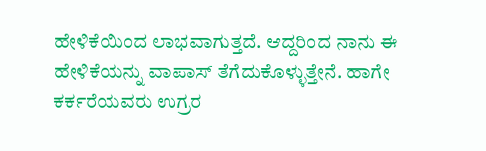ಹೇಳಿಕೆಯಿಂದ ಲಾಭವಾಗುತ್ತದೆ. ಆದ್ದರಿಂದ ನಾನು ಈ ಹೇಳಿಕೆಯನ್ನು ವಾಪಾಸ್ ತೆಗೆದುಕೊಳ್ಳುತ್ತೇನೆ. ಹಾಗೇ ಕರ್ಕರೆಯವರು ಉಗ್ರರ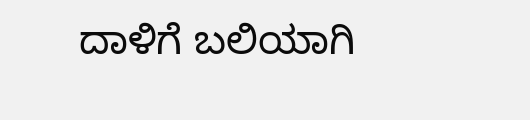ದಾಳಿಗೆ ಬಲಿಯಾಗಿ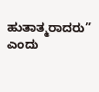ಹುತಾತ್ಮರಾದರು” ಎಂದು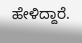ಹೇಳಿದ್ದಾರೆ.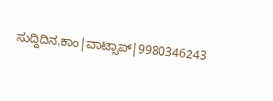ಸುದ್ದಿದಿನ.ಕಾಂ|ವಾಟ್ಸಾಪ್|9980346243